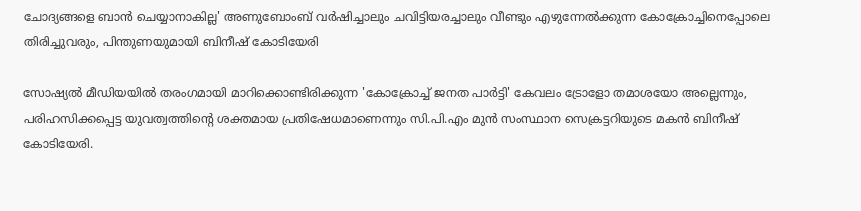ചോദ്യങ്ങളെ ബാൻ ചെയ്യാനാകില്ല' അണുബോംബ് വർഷിച്ചാലും ചവിട്ടിയരച്ചാലും വീണ്ടും എഴുന്നേൽക്കുന്ന കോക്രോച്ചിനെപ്പോലെ തിരിച്ചുവരും, പിന്തുണയുമായി ബിനീഷ് കോടിയേരി

സോഷ്യൽ മീഡിയയിൽ തരംഗമായി മാറിക്കൊണ്ടിരിക്കുന്ന 'കോക്രോച്ച് ജനത പാർട്ടി' കേവലം ട്രോളോ തമാശയോ അല്ലെന്നും, പരിഹസിക്കപ്പെട്ട യുവത്വത്തിന്റെ ശക്തമായ പ്രതിഷേധമാണെന്നും സി.പി.എം മുൻ സംസ്ഥാന സെക്രട്ടറിയുടെ മകൻ ബിനീഷ് കോടിയേരി.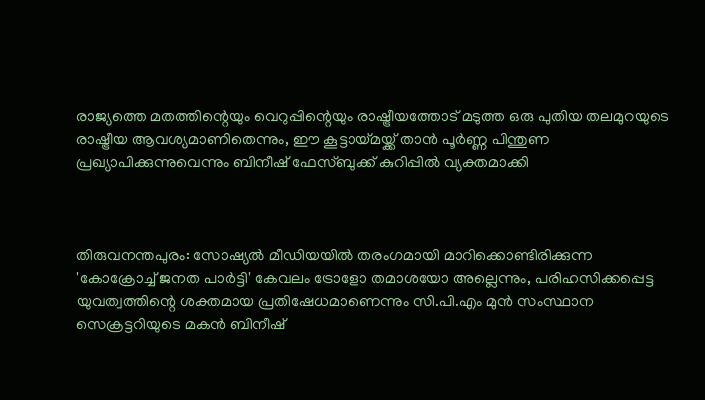രാജ്യത്തെ മതത്തിന്റെയും വെറുപ്പിന്റെയും രാഷ്ട്രീയത്തോട് മടുത്ത ഒരു പുതിയ തലമുറയുടെ രാഷ്ട്രീയ ആവശ്യമാണിതെന്നും, ഈ കൂട്ടായ്മയ്ക്ക് താൻ പൂർണ്ണ പിന്തുണ പ്രഖ്യാപിക്കുന്നുവെന്നും ബിനീഷ് ഫേസ്ബുക്ക് കുറിപ്പിൽ വ്യക്തമാക്കി



തിരുവനന്തപുരം: സോഷ്യൽ മീഡിയയിൽ തരംഗമായി മാറിക്കൊണ്ടിരിക്കുന്ന 'കോക്രോച്ച് ജനത പാർട്ടി' കേവലം ട്രോളോ തമാശയോ അല്ലെന്നും, പരിഹസിക്കപ്പെട്ട യുവത്വത്തിന്റെ ശക്തമായ പ്രതിഷേധമാണെന്നും സി.പി.എം മുൻ സംസ്ഥാന സെക്രട്ടറിയുടെ മകൻ ബിനീഷ്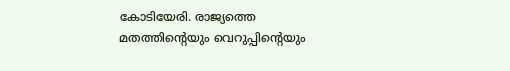കോടിയേരി. രാജ്യത്തെ മതത്തിന്റെയും വെറുപ്പിന്റെയും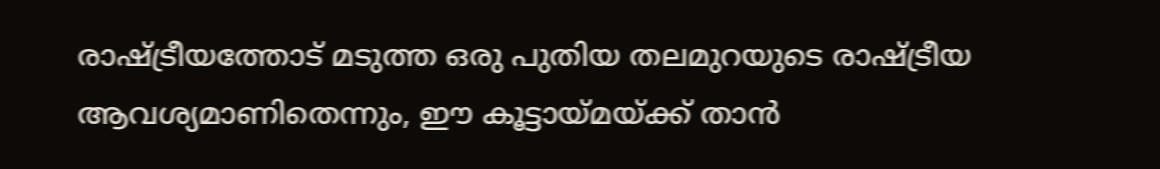രാഷ്ട്രീയത്തോട് മടുത്ത ഒരു പുതിയ തലമുറയുടെ രാഷ്ട്രീയ ആവശ്യമാണിതെന്നും, ഈ കൂട്ടായ്മയ്ക്ക് താൻ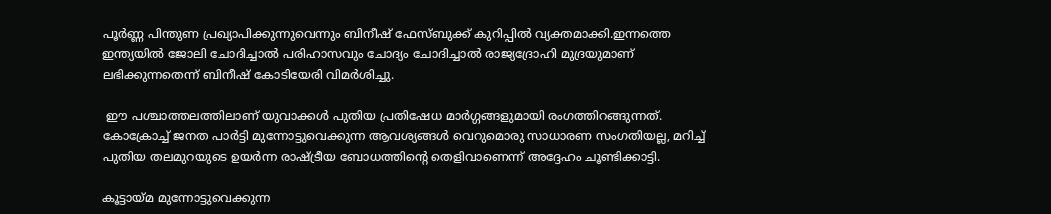പൂർണ്ണ പിന്തുണ പ്രഖ്യാപിക്കുന്നുവെന്നും ബിനീഷ് ഫേസ്ബുക്ക് കുറിപ്പിൽ വ്യക്തമാക്കി.ഇന്നത്തെ ഇന്ത്യയിൽ ജോലി ചോദിച്ചാൽ പരിഹാസവും ചോദ്യം ചോദിച്ചാൽ രാജ്യദ്രോഹി മുദ്രയുമാണ് ലഭിക്കുന്നതെന്ന് ബിനീഷ് കോടിയേരി വിമർശിച്ചു.

 ഈ പശ്ചാത്തലത്തിലാണ് യുവാക്കൾ പുതിയ പ്രതിഷേധ മാർഗ്ഗങ്ങളുമായി രംഗത്തിറങ്ങുന്നത്. കോക്രോച്ച് ജനത പാർട്ടി മുന്നോട്ടുവെക്കുന്ന ആവശ്യങ്ങൾ വെറുമൊരു സാധാരണ സംഗതിയല്ല, മറിച്ച് പുതിയ തലമുറയുടെ ഉയർന്ന രാഷ്ട്രീയ ബോധത്തിന്റെ തെളിവാണെന്ന് അദ്ദേഹം ചൂണ്ടിക്കാട്ടി.

കൂട്ടായ്മ മുന്നോട്ടുവെക്കുന്ന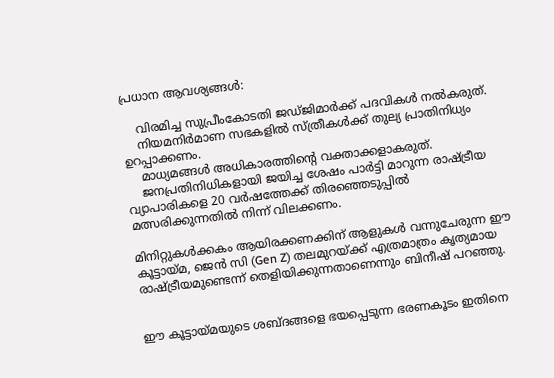പ്രധാന ആവശ്യങ്ങൾ:

    വിരമിച്ച സുപ്രീംകോടതി ജഡ്ജിമാർക്ക് പദവികൾ നൽകരുത്.
    നിയമനിർമാണ സഭകളിൽ സ്ത്രീകൾക്ക് തുല്യ പ്രാതിനിധ്യം ഉറപ്പാക്കണം.
    മാധ്യമങ്ങൾ അധികാരത്തിന്റെ വക്താക്കളാകരുത്.
    ജനപ്രതിനിധികളായി ജയിച്ച ശേഷം പാർട്ടി മാറുന്ന രാഷ്ട്രീയ വ്യാപാരികളെ 20 വർഷത്തേക്ക് തിരഞ്ഞെടുപ്പിൽ മത്സരിക്കുന്നതിൽ നിന്ന് വിലക്കണം.

മിനിറ്റുകൾക്കകം ആയിരക്കണക്കിന് ആളുകൾ വന്നുചേരുന്ന ഈ കൂട്ടായ്മ, ജെൻ സി (Gen Z) തലമുറയ്ക്ക് എത്രമാത്രം കൃത്യമായ രാഷ്ട്രീയമുണ്ടെന്ന് തെളിയിക്കുന്നതാണെന്നും ബിനീഷ് പറഞ്ഞു.


ഈ കൂട്ടായ്മയുടെ ശബ്ദങ്ങളെ ഭയപ്പെടുന്ന ഭരണകൂടം ഇതിനെ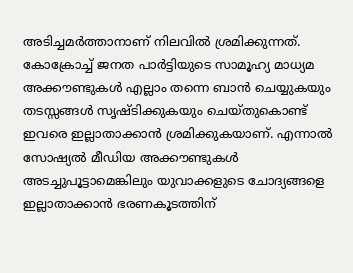അടിച്ചമർത്താനാണ് നിലവിൽ ശ്രമിക്കുന്നത്. കോക്രോച്ച് ജനത പാർട്ടിയുടെ സാമൂഹ്യ മാധ്യമ അക്കൗണ്ടുകൾ എല്ലാം തന്നെ ബാൻ ചെയ്യുകയും തടസ്സങ്ങൾ സൃഷ്ടിക്കുകയും ചെയ്തുകൊണ്ട് ഇവരെ ഇല്ലാതാക്കാൻ ശ്രമിക്കുകയാണ്. എന്നാൽ സോഷ്യൽ മീഡിയ അക്കൗണ്ടുകൾ അടച്ചുപൂട്ടാമെങ്കിലും യുവാക്കളുടെ ചോദ്യങ്ങളെ ഇല്ലാതാക്കാൻ ഭരണകൂടത്തിന്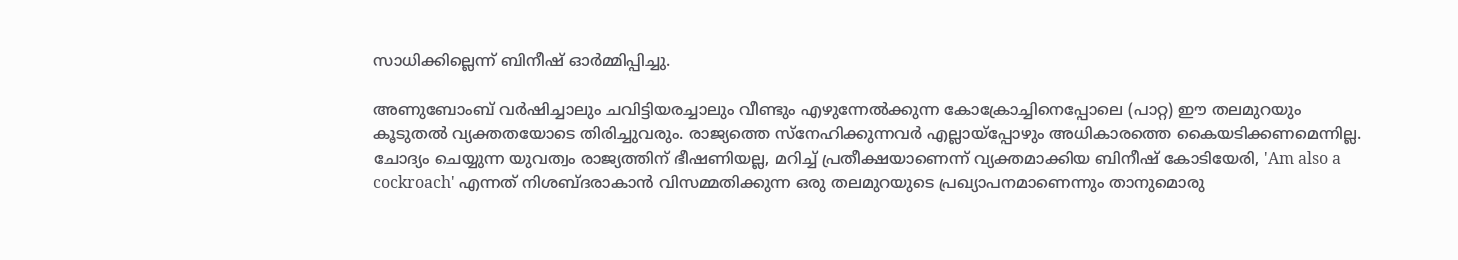സാധിക്കില്ലെന്ന് ബിനീഷ് ഓർമ്മിപ്പിച്ചു.

അണുബോംബ് വർഷിച്ചാലും ചവിട്ടിയരച്ചാലും വീണ്ടും എഴുന്നേൽക്കുന്ന കോക്രോച്ചിനെപ്പോലെ (പാറ്റ) ഈ തലമുറയും കൂടുതൽ വ്യക്തതയോടെ തിരിച്ചുവരും. രാജ്യത്തെ സ്നേഹിക്കുന്നവർ എല്ലായ്പ്പോഴും അധികാരത്തെ കൈയടിക്കണമെന്നില്ല. ചോദ്യം ചെയ്യുന്ന യുവത്വം രാജ്യത്തിന് ഭീഷണിയല്ല, മറിച്ച് പ്രതീക്ഷയാണെന്ന് വ്യക്തമാക്കിയ ബിനീഷ് കോടിയേരി, 'Am also a cockroach' എന്നത് നിശബ്ദരാകാൻ വിസമ്മതിക്കുന്ന ഒരു തലമുറയുടെ പ്രഖ്യാപനമാണെന്നും താനുമൊരു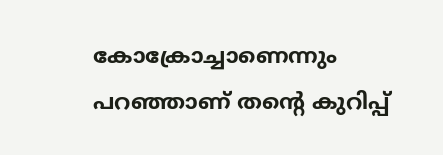കോക്രോച്ചാണെന്നും പറഞ്ഞാണ് തന്റെ കുറിപ്പ്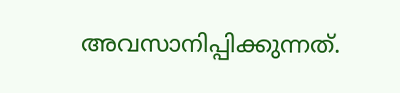അവസാനിപ്പിക്കുന്നത്.